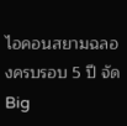ไอคอนสยามฉลองครบรอบ 5 ปี จัด Big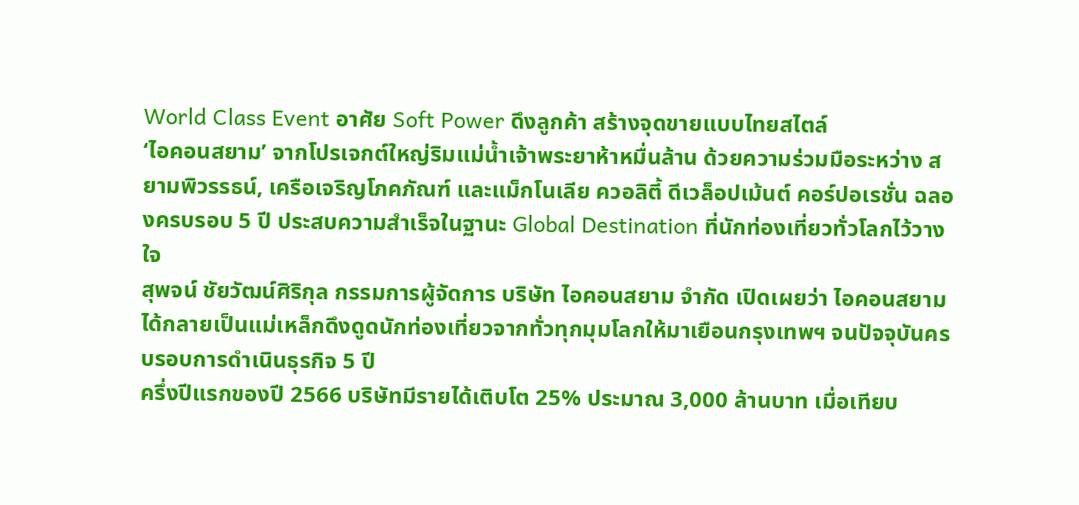World Class Event อาศัย Soft Power ดึงลูกค้า สร้างจุดขายแบบไทยสไตล์
‘ไอคอนสยาม’ จากโปรเจกต์ใหญ่ริมแม่น้ำเจ้าพระยาห้าหมื่นล้าน ด้วยความร่วมมือระหว่าง สยามพิวรรธน์, เครือเจริญโภคภัณฑ์ และแม็กโนเลีย ควอลิตี้ ดีเวล็อปเม้นต์ คอร์ปอเรชั่น ฉลองครบรอบ 5 ปี ประสบความสำเร็จในฐานะ Global Destination ที่นักท่องเที่ยวทั่วโลกไว้วางใจ
สุพจน์ ชัยวัฒน์ศิริกุล กรรมการผู้จัดการ บริษัท ไอคอนสยาม จำกัด เปิดเผยว่า ไอคอนสยามได้กลายเป็นแม่เหล็กดึงดูดนักท่องเที่ยวจากทั่วทุกมุมโลกให้มาเยือนกรุงเทพฯ จนปัจจุบันครบรอบการดำเนินธุรกิจ 5 ปี
ครึ่งปีแรกของปี 2566 บริษัทมีรายได้เติบโต 25% ประมาณ 3,000 ล้านบาท เมื่อเทียบ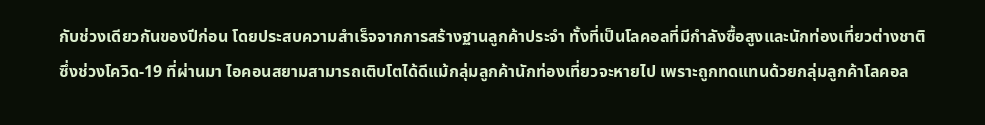กับช่วงเดียวกันของปีก่อน โดยประสบความสำเร็จจากการสร้างฐานลูกค้าประจำ ทั้งที่เป็นโลคอลที่มีกำลังซื้อสูงและนักท่องเที่ยวต่างชาติ
ซึ่งช่วงโควิด-19 ที่ผ่านมา ไอคอนสยามสามารถเติบโตได้ดีแม้กลุ่มลูกค้านักท่องเที่ยวจะหายไป เพราะถูกทดแทนด้วยกลุ่มลูกค้าโลคอล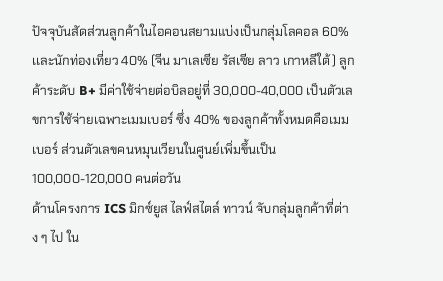ปัจจุบันสัดส่วนลูกค้าในไอคอนสยามแบ่งเป็นกลุ่มโลคอล 60% เเละนักท่องเที่ยว 40% (จีน มาเลเซีย รัสเซีย ลาว เกาหลีใต้) ลูกค้าระดับ B+ มีค่าใช้จ่ายต่อบิลอยู่ที่ 30,000-40,000 เป็นตัวเลขการใช้จ่ายเฉพาะเมมเบอร์ ซึ่ง 40% ของลูกค้าทั้งหมดคือเมมเบอร์ ส่วนตัวเลขคนหมุนเวียนในศูนย์เพิ่มขึ้นเป็น 100,000-120,000 คนต่อวัน
ด้านโครงการ ICS มิกซ์ยูส ไลฟ์สไตล์ ทาวน์ จับกลุ่มลูกค้าที่ต่าง ๆ ไป ใน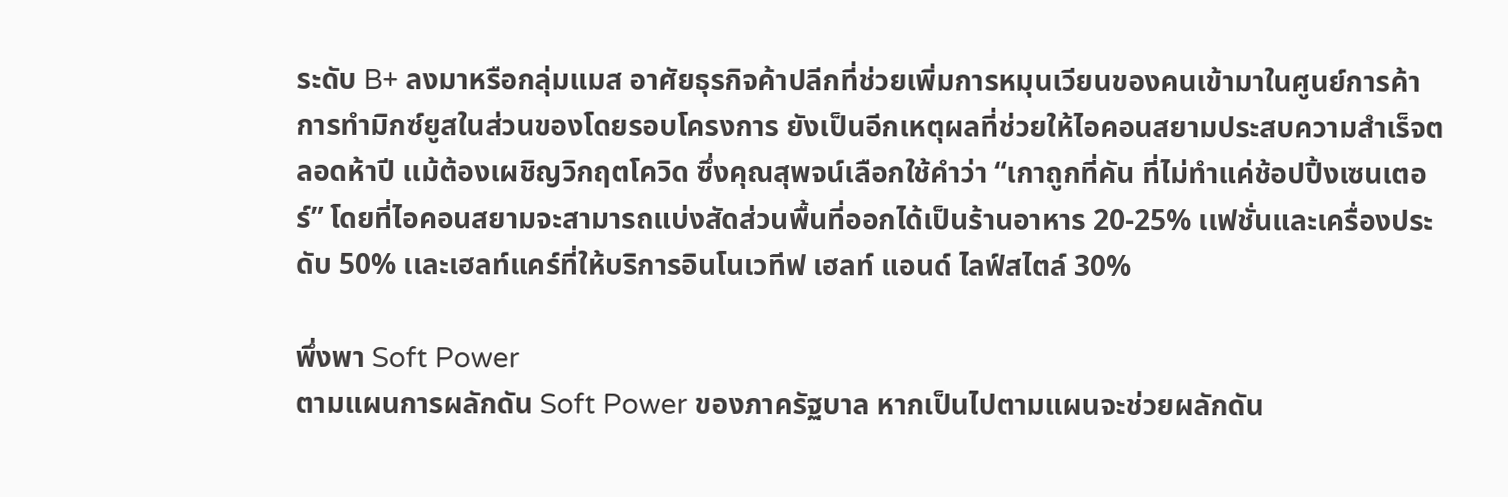ระดับ B+ ลงมาหรือกลุ่มแมส อาศัยธุรกิจค้าปลีกที่ช่วยเพิ่มการหมุนเวียนของคนเข้ามาในศูนย์การค้า
การทำมิกซ์ยูสในส่วนของโดยรอบโครงการ ยังเป็นอีกเหตุผลที่ช่วยให้ไอคอนสยามประสบความสำเร็จตลอดห้าปี เเม้ต้องเผชิญวิกฤตโควิด ซึ่งคุณสุพจน์เลือกใช้คำว่า “เกาถูกที่คัน ที่ไม่ทำแค่ช้อปปิ้งเซนเตอร์” โดยที่ไอคอนสยามจะสามารถแบ่งสัดส่วนพื้นที่ออกได้เป็นร้านอาหาร 20-25% เเฟชั่นและเครื่องประดับ 50% เเละเฮลท์แคร์ที่ให้บริการอินโนเวทีฟ เฮลท์ แอนด์ ไลฟ์สไตล์ 30%

พึ่งพา Soft Power
ตามแผนการผลักดัน Soft Power ของภาครัฐบาล หากเป็นไปตามแผนจะช่วยผลักดัน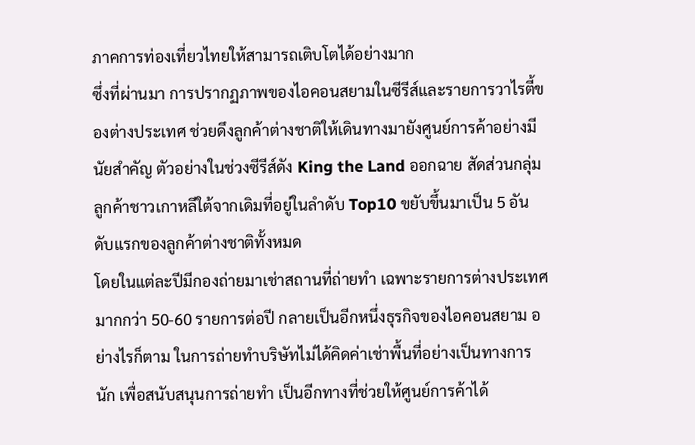ภาคการท่องเที่ยวไทยให้สามารถเติบโตได้อย่างมาก
ซึ่งที่ผ่านมา การปรากฏภาพของไอคอนสยามในซีรีส์และรายการวาไรตี้ของต่างประเทศ ช่วยดึงลูกค้าต่างชาติให้เดินทางมายังศูนย์การค้าอย่างมีนัยสำคัญ ตัวอย่างในช่วงซีรีส์ดัง King the Land ออกฉาย สัดส่วนกลุ่มลูกค้าชาวเกาหลีใต้จากเดิมที่อยู่ในลำดับ Top10 ขยับขึ้นมาเป็น 5 อันดับแรกของลูกค้าต่างชาติทั้งหมด
โดยในแต่ละปีมีกองถ่ายมาเช่าสถานที่ถ่ายทำ เฉพาะรายการต่างประเทศมากกว่า 50-60 รายการต่อปี กลายเป็นอีกหนึ่งธุรกิจของไอคอนสยาม อย่างไรก็ตาม ในการถ่ายทำบริษัทไม่ได้คิดค่าเช่าพื้นที่อย่างเป็นทางการนัก เพื่อสนับสนุนการถ่ายทำ เป็นอีกทางที่ช่วยให้ศูนย์การค้าได้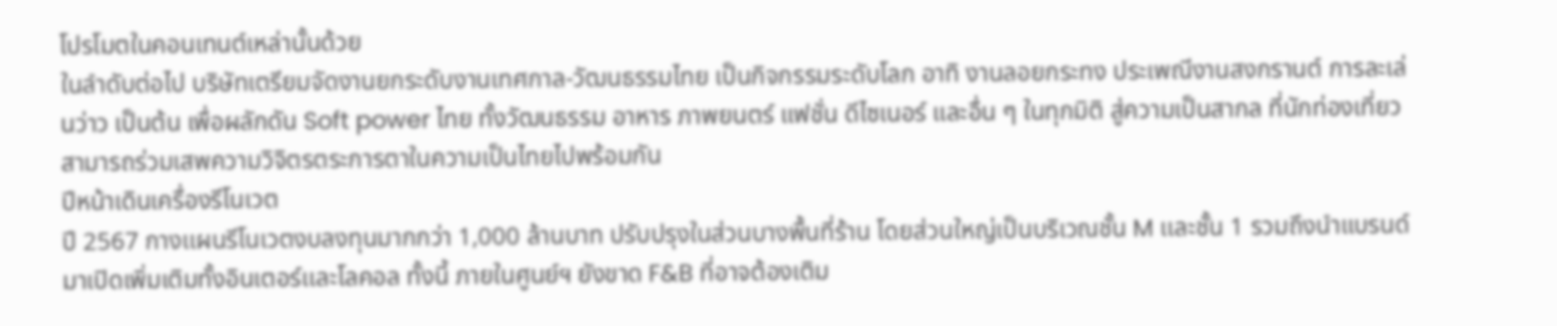โปรโมตในคอนเทนต์เหล่านั้นด้วย
ในลำดับต่อไป บริษัทเตรียมจัดงานยกระดับงานเทศกาล-วัฒนธรรมไทย เป็นกิจกรรมระดับโลก อาทิ งานลอยกระทง ประเพณีงานสงกรานต์ การละเล่นว่าว เป็นต้น เพื่อผลักดัน Soft power ไทย ทั้งวัฒนธรรม อาหาร ภาพยนตร์ แฟชั่น ดีไซเนอร์ และอื่น ๆ ในทุกมิติ สู่ความเป็นสากล ที่นักท่องเที่ยวสามารถร่วมเสพความวิจิตรตระการตาในความเป็นไทยไปพร้อมกัน
ปีหน้าเดินเครื่องรีโนเวต
ปี 2567 กางเเผนรีโนเวตงบลงทุนมากกว่า 1,000 ล้านบาท ปรับปรุงในส่วนบางพื้นที่ร้าน โดยส่วนใหญ่เป็นบริเวณชั้น M เเละชั้น 1 รวมถึงนำแบรนด์มาเปิดเพิ่มเติมทั้งอินเตอร์เเละโลคอล ทั้งนี้ ภายในศูนย์ฯ ยังขาด F&B ที่อาจต้องเติม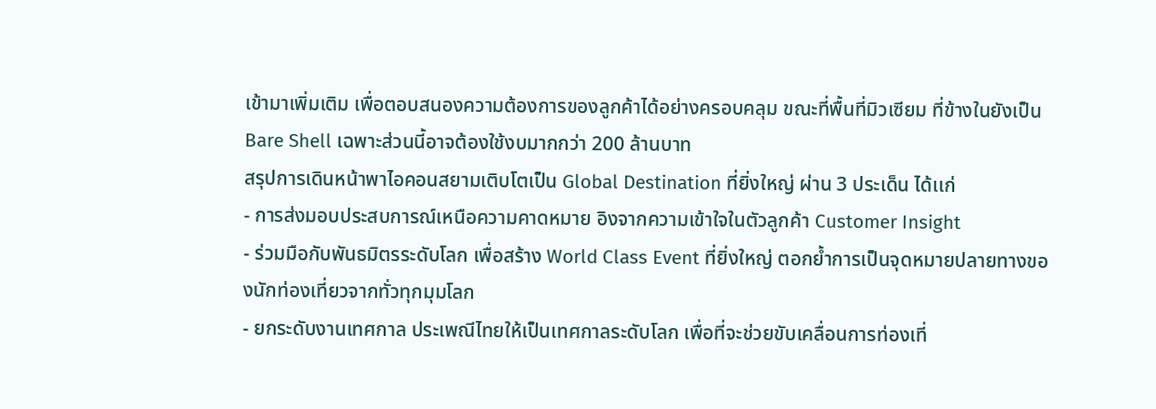เข้ามาเพิ่มเติม เพื่อตอบสนองความต้องการของลูกค้าได้อย่างครอบคลุม ขณะที่พื้นที่มิวเซียม ที่ข้างในยังเป็น Bare Shell เฉพาะส่วนนี้อาจต้องใช้งบมากกว่า 200 ล้านบาท
สรุปการเดินหน้าพาไอคอนสยามเติบโตเป็น Global Destination ที่ยิ่งใหญ่ ผ่าน 3 ประเด็น ได้เเก่
- การส่งมอบประสบการณ์เหนือความคาดหมาย อิงจากความเข้าใจในตัวลูกค้า Customer Insight
- ร่วมมือกับพันธมิตรระดับโลก เพื่อสร้าง World Class Event ที่ยิ่งใหญ่ ตอกย้ำการเป็นจุดหมายปลายทางของนักท่องเที่ยวจากทั่วทุกมุมโลก
- ยกระดับงานเทศกาล ประเพณีไทยให้เป็นเทศกาลระดับโลก เพื่อที่จะช่วยขับเคลื่อนการท่องเที่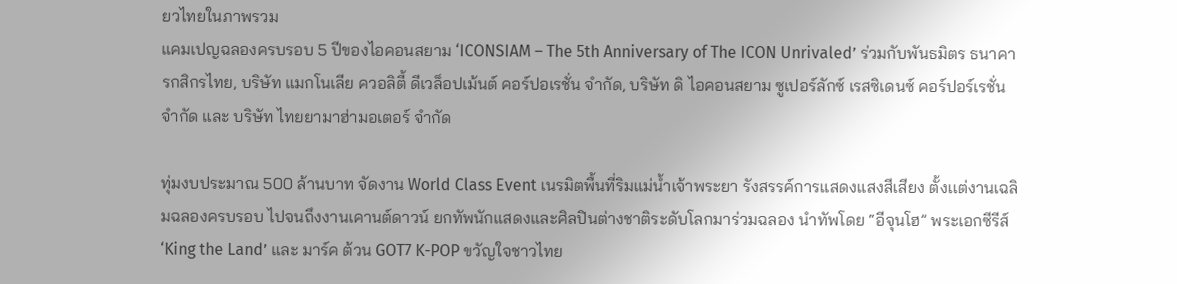ยวไทยในภาพรวม
แคมเปญฉลองครบรอบ 5 ปีของไอคอนสยาม ‘ICONSIAM – The 5th Anniversary of The ICON Unrivaled’ ร่วมกับพันธมิตร ธนาคารกสิกรไทย, บริษัท แมกโนเลีย ควอลิตี้ ดีเวล็อปเม้นต์ คอร์ปอเรชั่น จำกัด, บริษัท ดิ ไอคอนสยาม ซูเปอร์ลักซ์ เรสซิเดนซ์ คอร์ปอร์เรชั่น จำกัด และ บริษัท ไทยยามาฮ่ามอเตอร์ จำกัด

ทุ่มงบประมาณ 500 ล้านบาท จัดงาน World Class Event เนรมิตพื้นที่ริมแม่น้ำเจ้าพระยา รังสรรค์การแสดงแสงสีเสียง ตั้งเเต่งานเฉลิมฉลองครบรอบ ไปจนถึงงานเคานต์ดาวน์ ยกทัพนักแสดงและศิลปินต่างชาติระดับโลกมาร่วมฉลอง นำทัพโดย “อีจุนโฮ” พระเอกซีรีส์ ‘King the Land’ และ มาร์ค ต้วน GOT7 K-POP ขวัญใจชาวไทย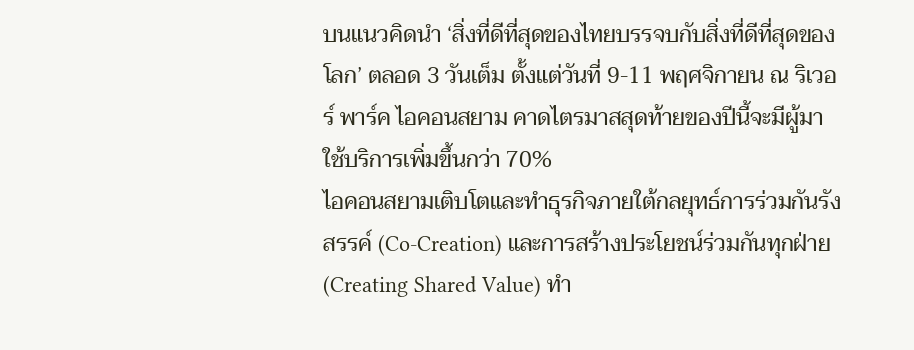บนแนวคิดนำ ‘สิ่งที่ดีที่สุดของไทยบรรจบกับสิ่งที่ดีที่สุดของโลก’ ตลอด 3 วันเต็ม ตั้งแต่วันที่ 9-11 พฤศจิกายน ณ ริเวอร์ พาร์ค ไอคอนสยาม คาดไตรมาสสุดท้ายของปีนี้จะมีผู้มาใช้บริการเพิ่มขึ้นกว่า 70%
ไอคอนสยามเติบโตและทำธุรกิจภายใต้กลยุทธ์การร่วมกันรังสรรค์ (Co-Creation) และการสร้างประโยชน์ร่วมกันทุกฝ่าย (Creating Shared Value) ทำ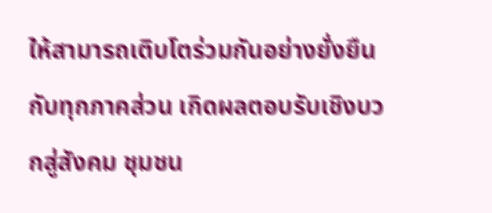ให้สามารถเติบโตร่วมกันอย่างยั่งยืนกับทุกภาคส่วน เกิดผลตอบรับเชิงบวกสู่สังคม ชุมชน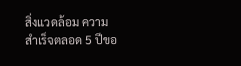สิ่งแวดล้อม ความสำเร็จตลอด 5 ปีขอ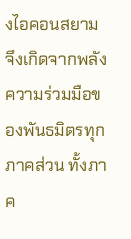งไอคอนสยาม จึงเกิดจากพลังความร่วมมือของพันธมิตรทุกภาคส่วน ทั้งภาค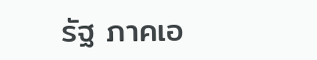รัฐ ภาคเอ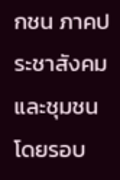กชน ภาคประชาสังคม และชุมชนโดยรอบ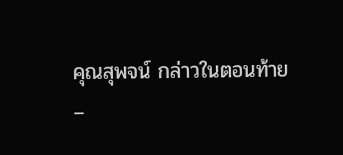คุณสุพจน์ กล่าวในตอนท้าย
–